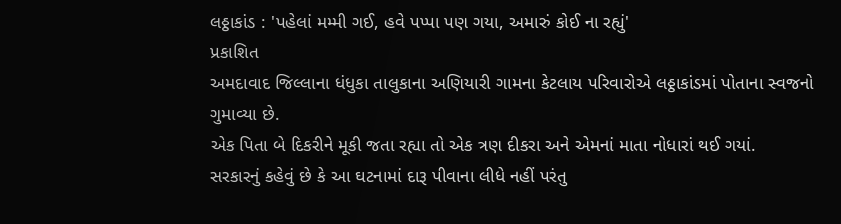લઠ્ઠાકાંડ : 'પહેલાં મમ્મી ગઈ, હવે પપ્પા પણ ગયા, અમારું કોઈ ના રહ્યું'
પ્રકાશિત
અમદાવાદ જિલ્લાના ધંધુકા તાલુકાના અણિયારી ગામના કેટલાય પરિવારોએ લઠ્ઠાકાંડમાં પોતાના સ્વજનો ગુમાવ્યા છે.
એક પિતા બે દિકરીને મૂકી જતા રહ્યા તો એક ત્રણ દીકરા અને એમનાં માતા નોધારાં થઈ ગયાં.
સરકારનું કહેવું છે કે આ ઘટનામાં દારૂ પીવાના લીધે નહીં પરંતુ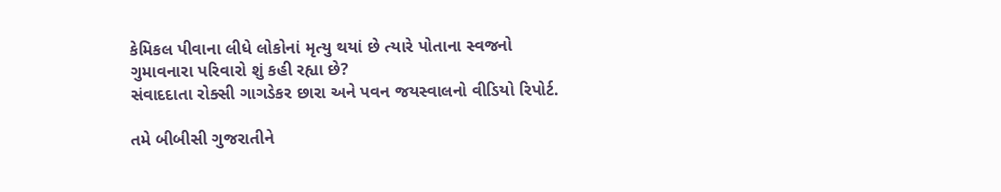કેમિકલ પીવાના લીધે લોકોનાં મૃત્યુ થયાં છે ત્યારે પોતાના સ્વજનો ગુમાવનારા પરિવારો શું કહી રહ્યા છે?
સંવાદદાતા રોક્સી ગાગડેકર છારા અને પવન જયસ્વાલનો વીડિયો રિપોર્ટ.

તમે બીબીસી ગુજરાતીને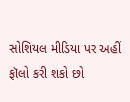સોશિયલ મીડિયા પર અહીં ફૉલો કરી શકો છો